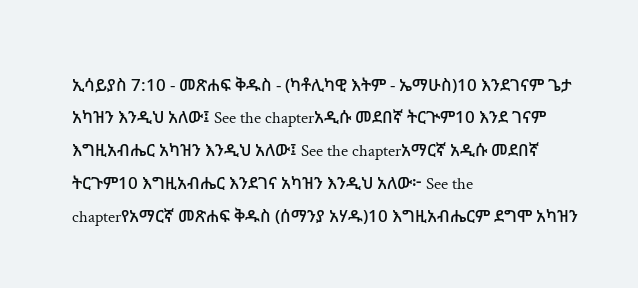ኢሳይያስ 7:10 - መጽሐፍ ቅዱስ - (ካቶሊካዊ እትም - ኤማሁስ)10 እንደገናም ጌታ አካዝን እንዲህ አለው፤ See the chapterአዲሱ መደበኛ ትርጒም10 እንደ ገናም እግዚአብሔር አካዝን እንዲህ አለው፤ See the chapterአማርኛ አዲሱ መደበኛ ትርጉም10 እግዚአብሔር እንደገና አካዝን እንዲህ አለው፦ See the chapterየአማርኛ መጽሐፍ ቅዱስ (ሰማንያ አሃዱ)10 እግዚአብሔርም ደግሞ አካዝን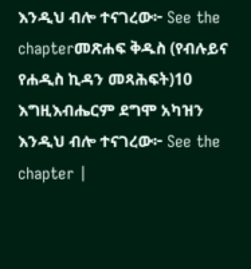እንዲህ ብሎ ተናገረው፦ See the chapterመጽሐፍ ቅዱስ (የብሉይና የሐዲስ ኪዳን መጻሕፍት)10 እግዚእብሔርም ደግሞ አካዝን እንዲህ ብሎ ተናገረው፦ See the chapter |